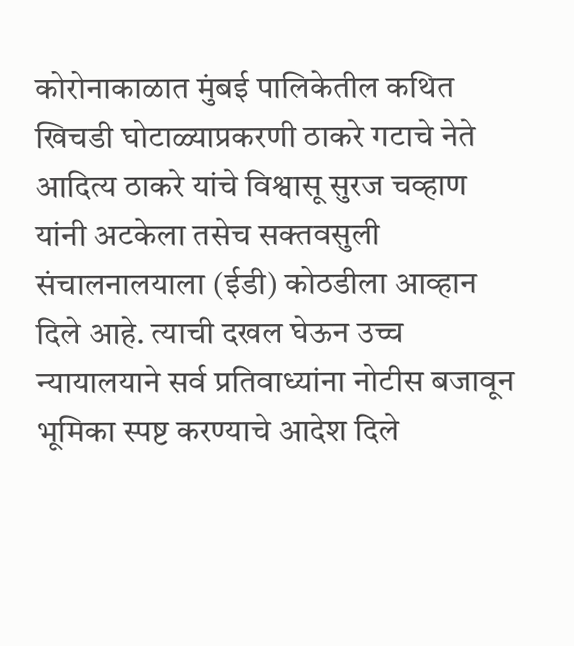कोरोनाकाळात मुंबई पालिकेतील कथित खिचडी घोटाळ्याप्रकरणी ठाकरे गटाचे नेते आदित्य ठाकरे यांचे विश्वासू सुरज चव्हाण यांनी अटकेला तसेच सक्तवसुली संचालनालयाला (ईडी) कोठडीला आव्हान दिले आहे. त्याची दखल घेऊन उच्च न्यायालयाने सर्व प्रतिवाध्यांना नोटीस बजावून भूमिका स्पष्ट करण्याचे आदेश दिले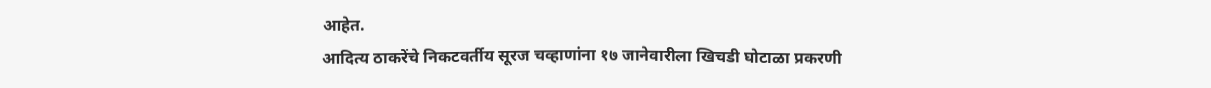आहेत.
आदित्य ठाकरेंचे निकटवर्तीय सूरज चव्हाणांना १७ जानेवारीला खिचडी घोटाळा प्रकरणी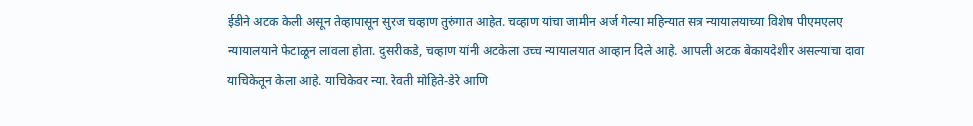ईडीने अटक केली असून तेव्हापासून सुरज चव्हाण तुरुंगात आहेत. चव्हाण यांचा जामीन अर्ज गेल्या महिन्यात सत्र न्यायालयाच्या विशेष पीएमएलए न्यायालयाने फेटाळून लावला होता. दुसरीकडे, चव्हाण यांनी अटकेला उच्च न्यायालयात आव्हान दिले आहे. आपली अटक बेकायदेशीर असल्याचा दावा याचिकेतून केला आहे. याचिकेवर न्या. रेवती मोहिते-डेरे आणि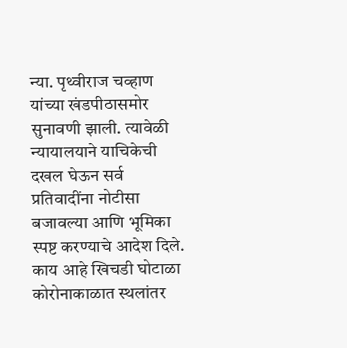न्या. पृथ्वीराज चव्हाण यांच्या खंडपीठासमोर सुनावणी झाली. त्यावेळी न्यायालयाने याचिकेची दखल घेऊन सर्व प्रतिवादींना नोटीसा बजावल्या आणि भूमिका स्पष्ट करण्याचे आदेश दिले.
काय आहे खिचडी घोटाळा
कोरोनाकाळात स्थलांतर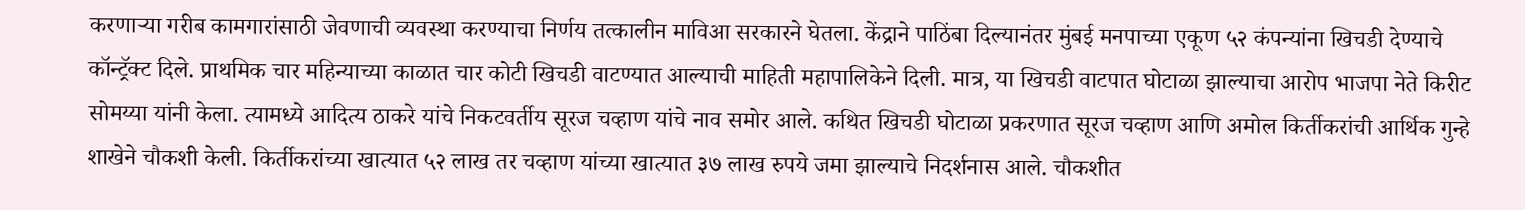करणाऱ्या गरीब कामगारांसाठी जेवणाची व्यवस्था करण्याचा निर्णय तत्कालीन माविआ सरकारने घेतला. केंद्राने पाठिंबा दिल्यानंतर मुंबई मनपाच्या एकूण ५२ कंपन्यांना खिचडी देण्याचे कॉन्ट्रॅक्ट दिले. प्राथमिक चार महिन्याच्या काळात चार कोटी खिचडी वाटण्यात आल्याची माहिती महापालिकेने दिली. मात्र, या खिचडी वाटपात घोटाळा झाल्याचा आरोप भाजपा नेते किरीट सोमय्या यांनी केला. त्यामध्ये आदित्य ठाकरे यांचे निकटवर्तीय सूरज चव्हाण यांचे नाव समोर आले. कथित खिचडी घोटाळा प्रकरणात सूरज चव्हाण आणि अमोल किर्तीकरांची आर्थिक गुन्हे शाखेने चौकशी केली. किर्तीकरांच्या खात्यात ५२ लाख तर चव्हाण यांच्या खात्यात ३७ लाख रुपये जमा झाल्याचे निदर्शनास आले. चौकशीत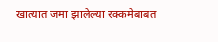खात्यात जमा झालेल्या रक्कमेबाबत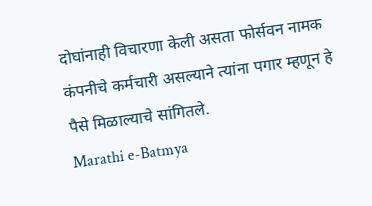दोघांनाही विचारणा केली असता फोर्सवन नामक कंपनीचे कर्मचारी असल्याने त्यांना पगार म्हणून हे पैसे मिळाल्याचे सांगितले.
Marathi e-Batmya